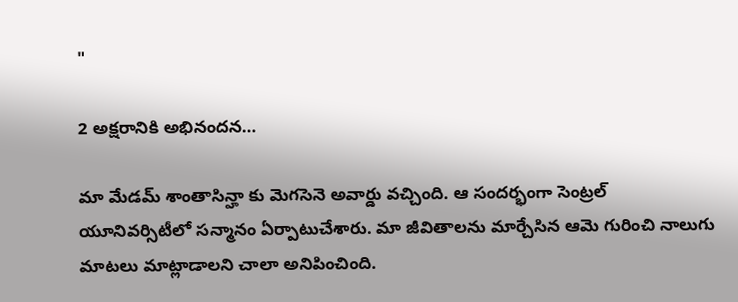"

2 అక్షరానికి అభినందన…

మా మేడమ్ శాంతాసిన్హా కు మెగసెనె అవార్డు వచ్చింది. ఆ సందర్భంగా సెంట్రల్ యూనివర్సిటీలో సన్మానం ఏర్పాటుచేశారు. మా జీవితాలను మార్చేసిన ఆమె గురించి నాలుగు మాటలు మాట్లాడాలని చాలా అనిపించింది.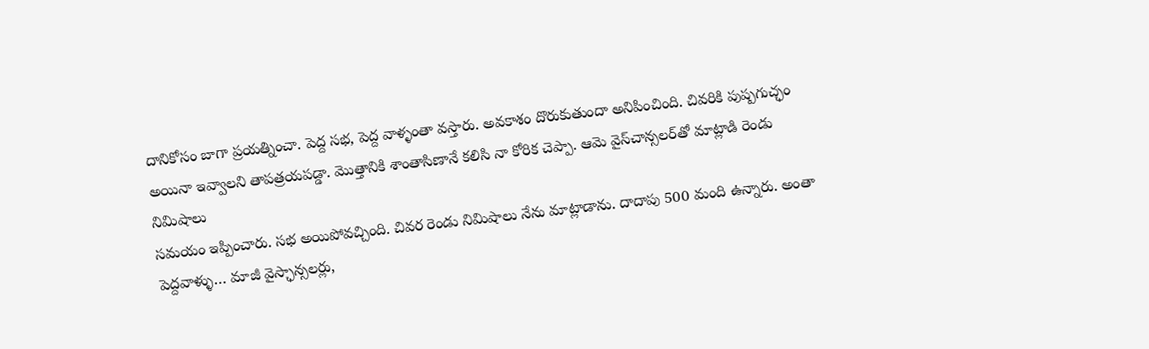దానికోసం బాగా ప్రయత్నించా. పెద్ద సభ, పెద్ద వాళ్ళంతా వస్తారు. అవకాశం దొరుకుతుందా అనిపించింది. చివరికి పుష్పగుచ్ఛం అయినా ఇవ్వాలని తాపత్రయపడ్డా. మొత్తానికి శాంతాసిణానే కలిసి నా కోరిక చెప్పా. ఆమె వైస్‌చాన్సలర్‌తో మాట్లాడి రెండు నిమిషాలు
సమయం ఇప్పించారు. సభ అయిపోవచ్చింది. చివర రెండు నిమిషాలు నేను మాట్లాడాను. దాదాపు 500 మంది ఉన్నారు. అంతా పెద్దవాళ్ళు… మాజీ వైస్ఛాన్సలర్లు,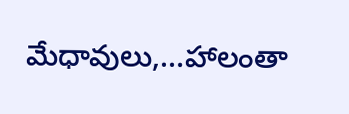మేధావులు,…హాలంతా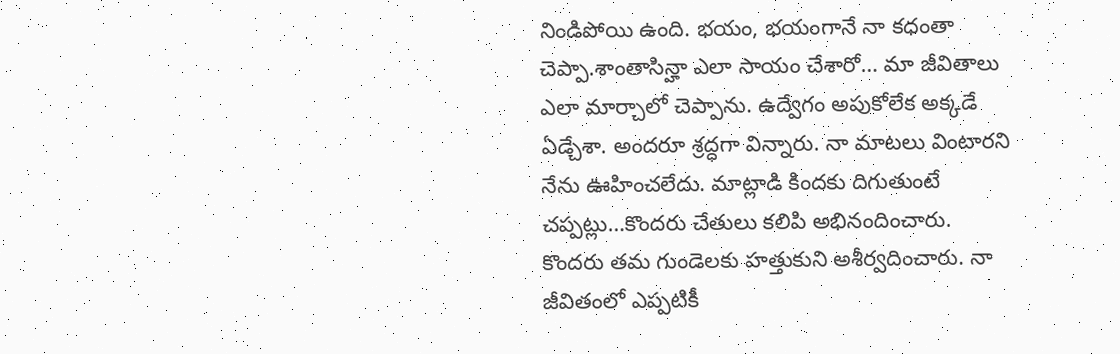నిండిపోయి ఉంది. భయం, భయంగానే నా కధంతా చెప్పా.శాంతాసిన్హా ఎలా సాయం చేశారో… మా జీవితాలు ఎలా మార్చాలో చెప్పాను. ఉద్వేగం అపుకోలేక అక్కడే ఏడ్చేశా. అందరూ శ్రద్ధగా విన్నారు. నా మాటలు వింటారని నేను ఊహించలేదు. మాట్లాడి కిందకు దిగుతుంటే చప్పట్లు…కొందరు చేతులు కలిపి అభినందించారు. కొందరు తమ గుండెలకు హత్తుకుని అశీర్వదించారు. నా జీవితంలో ఎప్పటికీ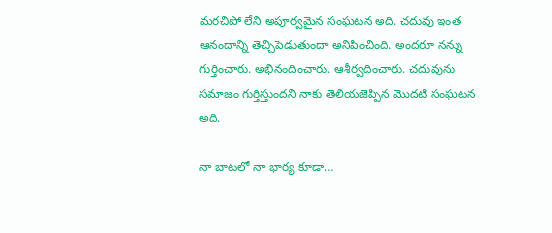మరచిపో లేని అపూర్వమైన సంఘటన అది. చదువు ఇంత ఆనందాన్ని తెచ్చిపెడుతుందా అనిపించింది. అందరూ నన్ను గుర్తించారు. అభినందించారు. ఆశీర్వదించారు. చదువును సమాజం గుర్తిస్తుందని నాకు తెలియజెప్పిన మొదటి సంఘటన అది.

నా బాటలో నా భార్య కూడా…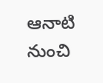ఆనాటి నుంచి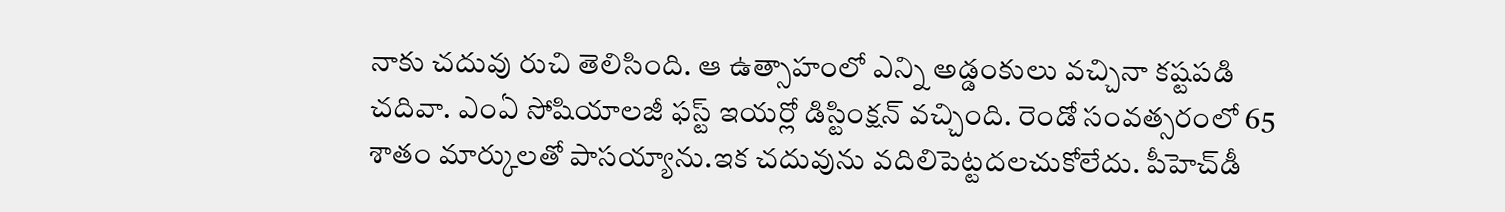నాకు చదువు రుచి తెలిసింది. ఆ ఉత్సాహంలో ఎన్ని అడ్డంకులు వచ్చినా కష్టపడి చదివా. ఎంఏ సోషియాలజీ ఫస్ట్ ఇయర్లో డిస్టింక్షన్ వచ్చింది. రెండో సంవత్సరంలో 65 శాతం మార్కులతో పాసయ్యాను.ఇక చదువును వదిలిపెట్టదలచుకోలేదు. పీహెచ్‌డీ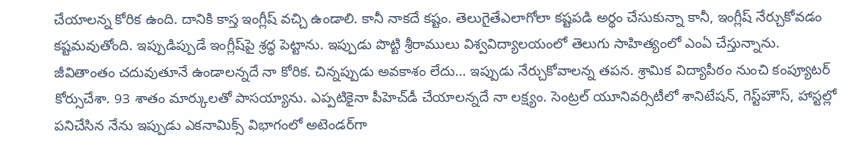చేయాలన్న కోరిక ఉంది. దానికి కాస్త ఇంగ్లీష్ వచ్చి ఉండాలి. కానీ నాకదే కష్టం. తెలుగైతేఎలాగోలా కష్టపడి అర్థం చేసుకున్నా కానీ, ఇంగ్లీష్ నేర్చుకోవడం కష్టమవుతోంది. ఇప్పుడిప్పుడే ఇంగ్లీష్‌పై శ్రద్ధ పెట్టాను. ఇప్పుడు పొట్టి శ్రీరాములు విశ్వవిద్యాలయంలో తెలుగు సాహిత్యంలో ఎంఏ చేస్తున్నాను. జీవితాంతం చదువుతూనే ఉండాలన్నదే నా కోరిక. చిన్నప్పుడు అవకాశం లేదు… ఇప్పుడు నేర్చుకోవాలన్న తపన. శ్రామిక విద్యాపీఠం నుంచి కంప్యూటర్ కోర్సుచేశా. 93 శాతం మార్కులతో పాసయ్యాను. ఎప్పటికైనా పీహెచ్‌డీ చేయాలన్నదే నా లక్ష్యం. సెంట్రల్ యూనివర్సిటీలో శానిటేషన్, గెస్ట్‌హౌస్, హాస్టల్లో పనిచేసిన నేను ఇప్పుడు ఎకనామిక్స్ విభాగంలో అటెండర్‌గా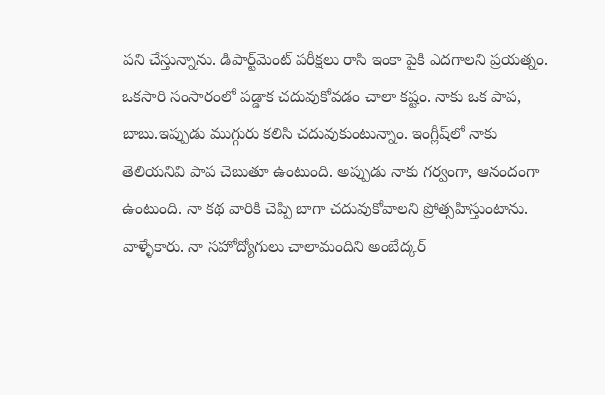పని చేస్తున్నాను. డిపార్ట్‌మెంట్ పరీక్షలు రాసి ఇంకా పైకి ఎదగాలని ప్రయత్నం. ఒకసారి సంసారంలో పడ్డాక చదువుకోవడం చాలా కష్టం. నాకు ఒక పాప, బాబు.ఇప్పుడు ముగ్గురు కలిసి చదువుకుంటున్నాం. ఇంగ్లీష్‌లో నాకు తెలియనివి పాప చెబుతూ ఉంటుంది. అప్పుడు నాకు గర్వంగా, ఆనందంగా ఉంటుంది. నా కథ వారికి చెప్పి బాగా చదువుకోవాలని ప్రోత్సహిస్తుంటాను. వాళ్ళేకారు. నా సహోద్యోగులు చాలామందిని అంబేద్కర్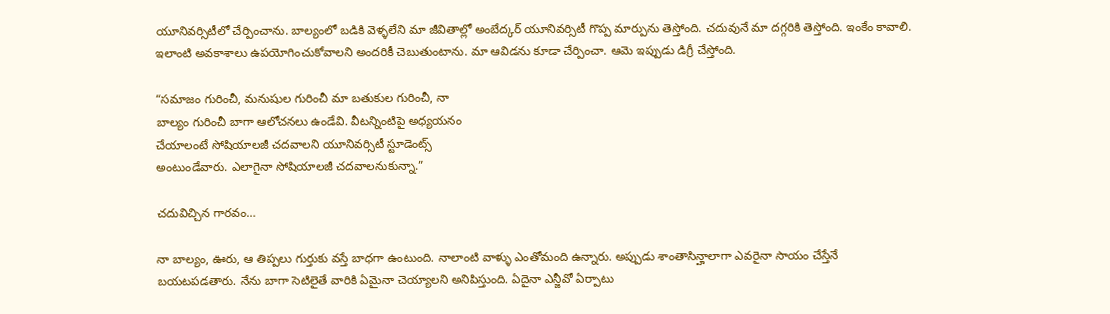యూనివర్సిటీలో చేర్పించాను. బాల్యంలో బడికి వెళ్ళలేని మా జీవితాల్లో అంబేద్కర్ యూనివర్సిటీ గొప్ప మార్పును తెస్తోంది. చదువునే మా దగ్గరికి తెస్తోంది. ఇంకేం కావాలి. ఇలాంటి అవకాశాలు ఉపయోగించుకోవాలని అందరికీ చెబుతుంటాను. మా ఆవిడను కూడా చేర్పించా. ఆమె ఇప్పుడు డిగ్రీ చేస్తోంది.

“సమాజం గురించీ, మనుషుల గురించీ మా బతుకుల గురించీ, నా
బాల్యం గురించీ బాగా ఆలోచనలు ఉండేవి. వీటన్నింటిపై అధ్యయనం
చేయాలంటే సోషియాలజీ చదవాలని యూనివర్సిటీ స్టూడెంట్స్
అంటుండేవారు. ఎలాగైనా సోషియాలజీ చదవాలనుకున్నా.”

చదువిచ్చిన గారవం…

నా బాల్యం, ఊరు, ఆ తిప్పలు గుర్తుకు వస్తే బాధగా ఉంటుంది. నాలాంటి వాళ్ళు ఎంతోమంది ఉన్నారు. అప్పుడు శాంతాసిన్హాలాగా ఎవరైనా సాయం చేస్తేనే బయటపడతారు. నేను బాగా సెటిలైతే వారికి ఏమైనా చెయ్యాలని అనిపిస్తుంది. ఏదైనా ఎన్జీవో ఏర్పాటు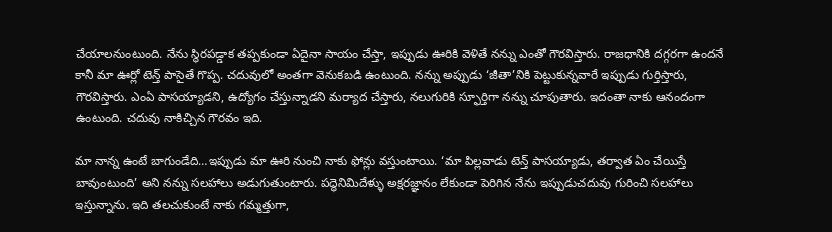చేయాలనుంటుంది. నేను స్థిరపడ్డాక తప్పకుండా ఏదైనా సాయం చేస్తా, ఇప్పుడు ఊరికి వెళితే నన్ను ఎంతో గౌరవిస్తారు. రాజధానికి దగ్గరగా ఉందనే కానీ మా ఊర్లో టెన్త్ పాసైతే గొప్ప. చదువులో అంతగా వెనుకబడి ఉంటుంది. నన్ను అప్పుడు ‘జీతా’నికి పెట్టుకున్నవారే ఇప్పుడు గుర్తిస్తారు, గౌరవిస్తారు. ఎంఏ పాసయ్యాడని, ఉద్యోగం చేస్తున్నాడని మర్యాద చేస్తారు, నలుగురికి స్ఫూర్తిగా నన్ను చూపుతారు. ఇదంతా నాకు ఆనందంగా ఉంటుంది. చదువు నాకిచ్చిన గౌరవం ఇది.

మా నాన్న ఉంటే బాగుండేది…ఇప్పుడు మా ఊరి నుంచి నాకు ఫోన్లు వస్తుంటాయి. ‘మా పిల్లవాడు టెన్త్ పాసయ్యాడు, తర్వాత ఏం చేయిస్తే బావుంటుంది’ అని నన్ను సలహాలు అడుగుతుంటారు. పద్ధెనిమిదేళ్ళు అక్షరజ్ఞానం లేకుండా పెరిగిన నేను ఇప్పుడుచదువు గురించి సలహాలు ఇస్తున్నాను. ఇది తలచుకుంటే నాకు గమ్మత్తుగా,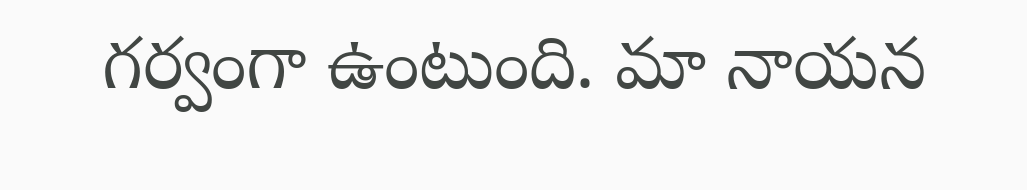గర్వంగా ఉంటుంది. మా నాయన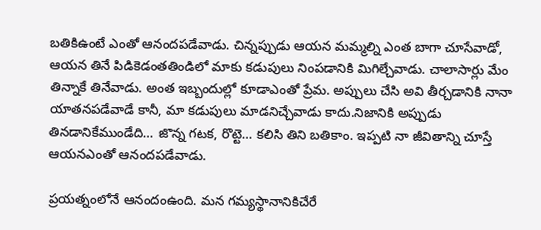బతికిఉంటే ఎంతో ఆనందపడేవాడు. చిన్నప్పుడు ఆయన మమ్మల్ని ఎంత బాగా చూసేవాడో, ఆయన తినే పిడికెడంతతిండిలో మాకు కడుపులు నింపడానికి మిగిల్చేవాడు. చాలాసార్లు మేం తిన్నాకే తినేవాడు. అంత ఇబ్బందుల్లో కూడాఎంతో ప్రేమ. అప్పులు చేసి అవి తీర్చడానికి నానా యాతనపడేవాడే కానీ, మా కడుపులు మాడనిచ్చేవాడు కాదు.నిజానికి అప్పుడు తినడానికేముండేది… జొన్న గటక, రొట్టె… కలిసి తిని బతికాం. ఇప్పటి నా జీవితాన్ని చూస్తే ఆయనఎంతో ఆనందపడేవాడు.

ప్రయత్నంలోనే ఆనందంఉంది. మన గమ్యస్థానానికిచేరే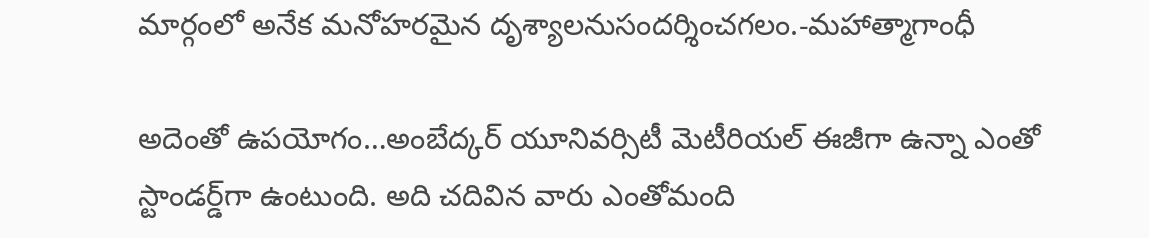మార్గంలో అనేక మనోహరమైన దృశ్యాలనుసందర్శించగలం.-మహాత్మాగాంధీ

అదెంతో ఉపయోగం…అంబేద్కర్ యూనివర్సిటీ మెటీరియల్ ఈజీగా ఉన్నా ఎంతో స్టాండర్డ్‌గా ఉంటుంది. అది చదివిన వారు ఎంతోమంది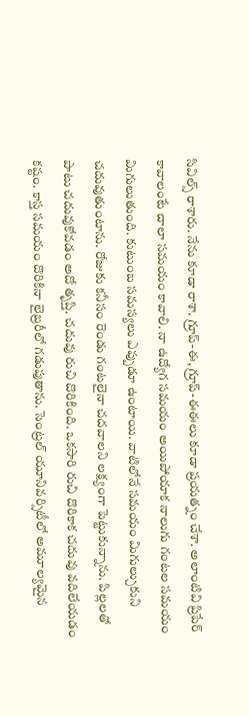సివిల్స్ రాశారు. నేను కూడా రాశా. గ్రూప్-ఈ, గ్రూప్-ఈఈలు కూడా ప్రయత్నం చేశా. అలాంటివి ప్రిపేర్ కావాలంటే చాలా సమయం కావాలి. నా ఉద్యోగ సమయం అయిపోయాక నాలుగు గంటల సమయం మిగులుతుంది. కుటుంబ సమస్యలు ఎప్పుడూ ఉంటాయి. వాటిలోనే సమయం మిగుల్చుకుని చదువుతుంటాను. రోజుకు కనీసం రెండు గంటలైనా చదవాలని లక్ష్యంగా పెట్టుకున్నాను. పిల్లలతో పాటు చదువుకోవడం అదో తృప్తి. చదువు రుచి దొరికింది. ఒకసారి రుచి దొరికాక చదువు వదిలేయడం కష్టం. కాస్త సమయం దొరికినా లైబ్రరీలో గడుపుతాను. సెంట్రల్ యూనివర్సిటీలో అమూల్యమైన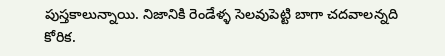పుస్తకాలున్నాయి. నిజానికి రెండేళ్ళ సెలవుపెట్టి బాగా చదవాలన్నది కోరిక.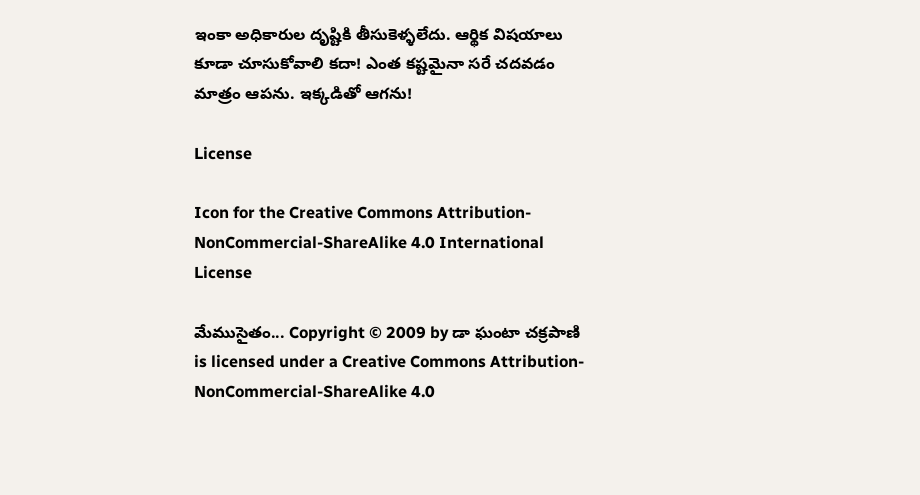ఇంకా అధికారుల దృష్టికి తీసుకెళ్ళలేదు. ఆర్థిక విషయాలు కూడా చూసుకోవాలి కదా! ఎంత కష్టమైనా సరే చదవడం మాత్రం ఆపను. ఇక్కడితో ఆగను!

License

Icon for the Creative Commons Attribution-NonCommercial-ShareAlike 4.0 International License

మేముసైతం... Copyright © 2009 by డా ఘంటా చక్రపాణి is licensed under a Creative Commons Attribution-NonCommercial-ShareAlike 4.0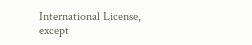International License, except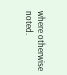where otherwise noted.